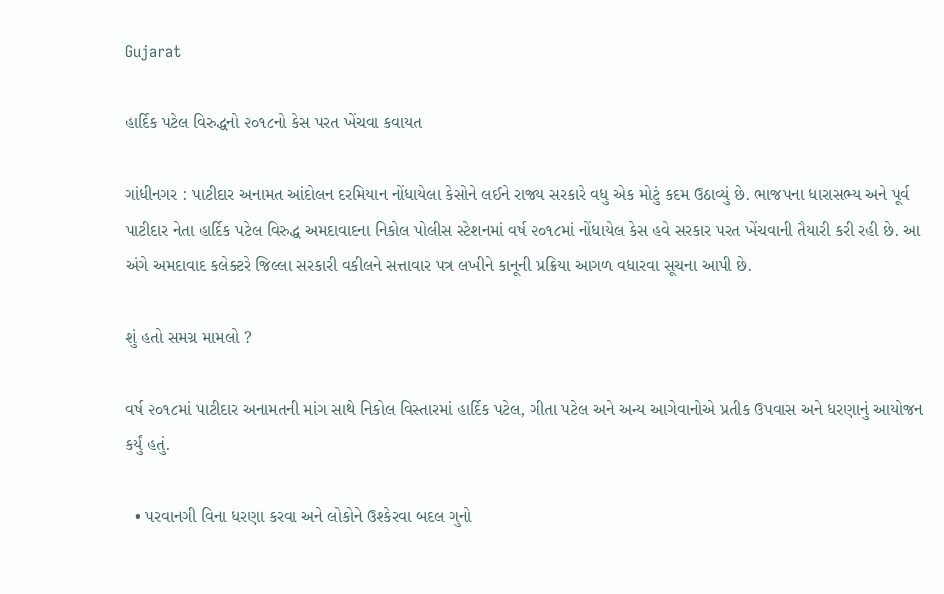Gujarat

હાર્દિક પટેલ વિરુદ્ધનો ૨૦૧૮નો કેસ પરત ખેંચવા કવાયત

ગાંધીનગર : પાટીદાર અનામત આંદોલન દરમિયાન નોંધાયેલા કેસોને લઈને રાજ્ય સરકારે વધુ એક મોટું કદમ ઉઠાવ્યું છે. ભાજપના ધારાસભ્ય અને પૂર્વ પાટીદાર નેતા હાર્દિક પટેલ વિરુદ્ધ અમદાવાદના નિકોલ પોલીસ સ્ટેશનમાં વર્ષ ૨૦૧૮માં નોંધાયેલ કેસ હવે સરકાર પરત ખેંચવાની તૈયારી કરી રહી છે. આ અંગે અમદાવાદ કલેક્ટરે જિલ્લા સરકારી વકીલને સત્તાવાર પત્ર લખીને કાનૂની પ્રક્રિયા આગળ વધારવા સૂચના આપી છે.

શું હતો સમગ્ર મામલો ?

વર્ષ ૨૦૧૮માં પાટીદાર અનામતની માંગ સાથે નિકોલ વિસ્તારમાં હાર્દિક પટેલ, ગીતા પટેલ અને અન્ય આગેવાનોએ પ્રતીક ઉપવાસ અને ધરણાનું આયોજન કર્યું હતું.

  • પરવાનગી વિના ધરણા કરવા અને લોકોને ઉશ્કેરવા બદલ ગુનો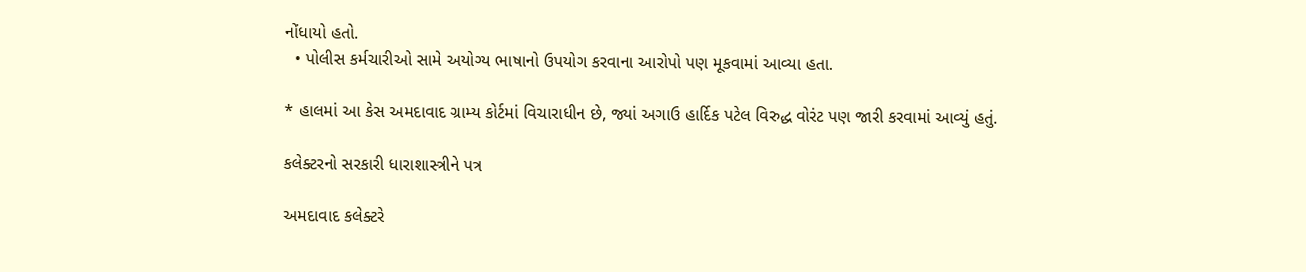નોંધાયો હતો.
  • પોલીસ કર્મચારીઓ સામે અયોગ્ય ભાષાનો ઉપયોગ કરવાના આરોપો પણ મૂકવામાં આવ્યા હતા.

* હાલમાં આ કેસ અમદાવાદ ગ્રામ્ય કોર્ટમાં વિચારાધીન છે, જ્યાં અગાઉ હાર્દિક પટેલ વિરુદ્ધ વોરંટ પણ જારી કરવામાં આવ્યું હતું.

કલેક્ટરનો સરકારી ધારાશાસ્ત્રીને પત્ર

અમદાવાદ કલેક્ટરે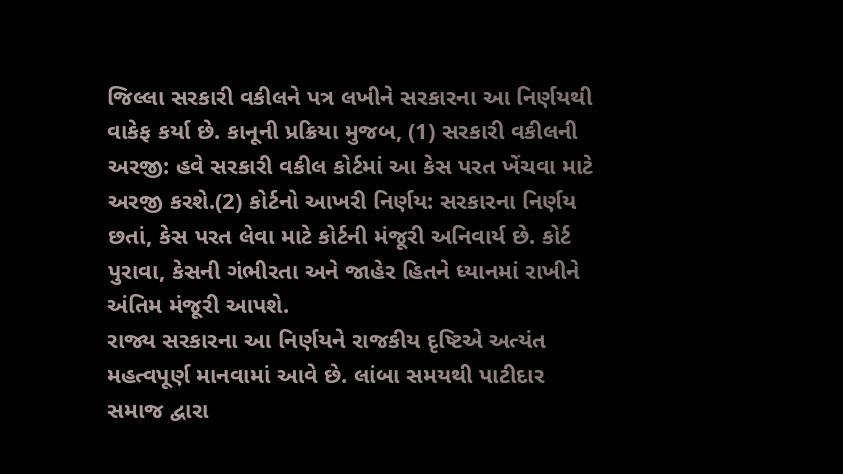જિલ્લા સરકારી વકીલને પત્ર લખીને સરકારના આ નિર્ણયથી વાકેફ કર્યા છે. કાનૂની પ્રક્રિયા મુજબ, (1) સરકારી વકીલની અરજી: હવે સરકારી વકીલ કોર્ટમાં આ કેસ પરત ખેંચવા માટે અરજી કરશે.(2) કોર્ટનો આખરી નિર્ણય: સરકારના નિર્ણય છતાં, કેસ પરત લેવા માટે કોર્ટની મંજૂરી અનિવાર્ય છે. કોર્ટ પુરાવા, કેસની ગંભીરતા અને જાહેર હિતને ધ્યાનમાં રાખીને અંતિમ મંજૂરી આપશે.
રાજ્ય સરકારના આ નિર્ણયને રાજકીય દૃષ્ટિએ અત્યંત મહત્વપૂર્ણ માનવામાં આવે છે. લાંબા સમયથી પાટીદાર સમાજ દ્વારા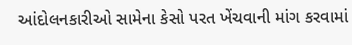આંદોલનકારીઓ સામેના કેસો પરત ખેંચવાની માંગ કરવામાં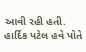આવી રહી હતી. હાર્દિક પટેલ હવે પોતે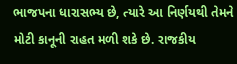ભાજપના ધારાસભ્ય છે, ત્યારે આ નિર્ણયથી તેમને મોટી કાનૂની રાહત મળી શકે છે. રાજકીય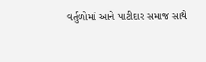વર્તુળોમાં આને પાટીદાર સમાજ સાથે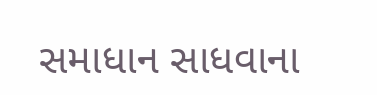સમાધાન સાધવાના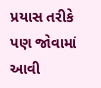પ્રયાસ તરીકે પણ જોવામાં આવી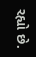રહ્યો છે.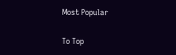Most Popular

To Top